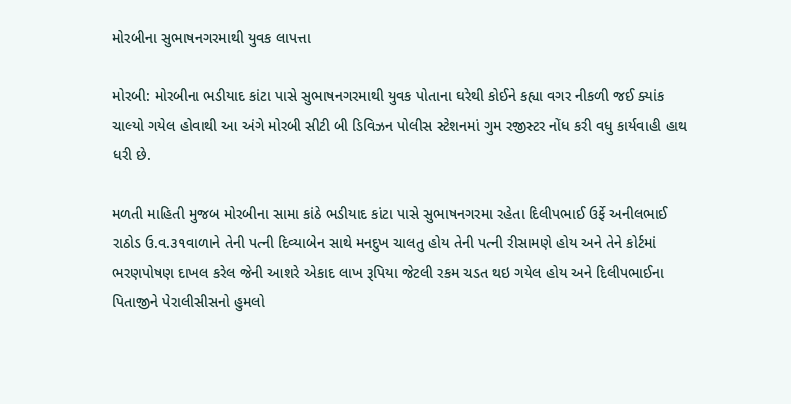મોરબીના સુભાષનગરમાથી યુવક લાપત્તા

મોરબી: મોરબીના ભડીયાદ કાંટા પાસે સુભાષનગરમાથી યુવક પોતાના ઘરેથી કોઈને કહ્યા વગર નીકળી જઈ ક્યાંક ચાલ્યો ગયેલ હોવાથી આ અંગે મોરબી સીટી બી ડિવિઝન પોલીસ સ્ટેશનમાં ગુમ રજીસ્ટર નોંધ કરી વધુ કાર્યવાહી હાથ ધરી છે.

મળતી માહિતી મુજબ મોરબીના સામા કાંઠે ભડીયાદ કાંટા પાસે સુભાષનગરમા રહેતા દિલીપભાઈ ઉર્ફે અનીલભાઈ રાઠોડ ઉ.વ.૩૧વાળાને તેની પત્ની દિવ્યાબેન સાથે મનદુખ ચાલતુ હોય તેની પત્ની રીસામણે હોય અને તેને કોર્ટમાં ભરણપોષણ દાખલ કરેલ જેની આશરે એકાદ લાખ રૂપિયા જેટલી રકમ ચડત થઇ ગયેલ હોય અને દિલીપભાઈના પિતાજીને પેરાલીસીસનો હુમલો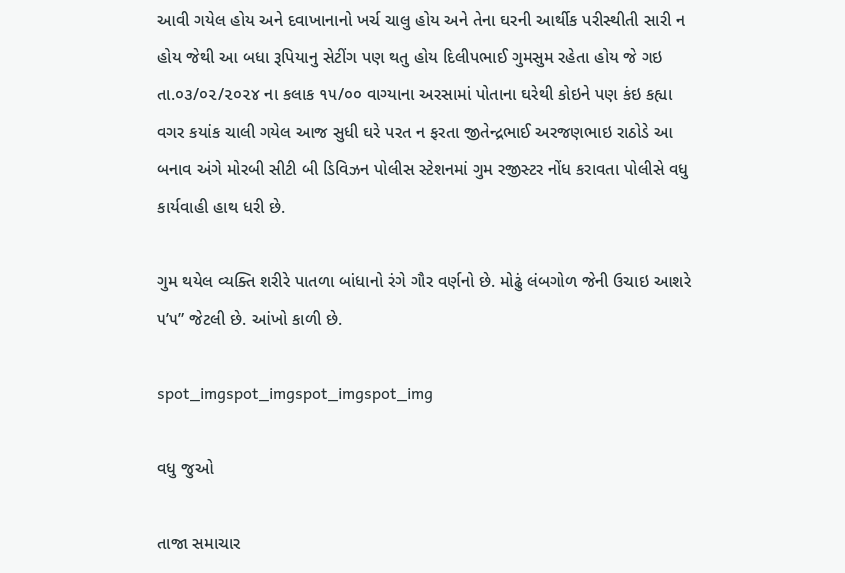આવી ગયેલ હોય અને દવાખાનાનો ખર્ચ ચાલુ હોય અને તેના ઘરની આર્થીક પરીસ્થીતી સારી ન હોય જેથી આ બધા રૂપિયાનુ સેટીંગ પણ થતુ હોય દિલીપભાઈ ગુમસુમ રહેતા હોય જે ગઇ તા.૦૩/૦૨/૨૦૨૪ ના કલાક ૧૫/૦૦ વાગ્યાના અરસામાં પોતાના ઘરેથી કોઇને પણ કંઇ કહ્યા વગર કયાંક ચાલી ગયેલ આજ સુધી ઘરે પરત ન ફરતા જીતેન્દ્રભાઈ અરજણભાઇ રાઠોડે આ બનાવ અંગે મોરબી સીટી બી ડિવિઝન પોલીસ સ્ટેશનમાં ગુમ રજીસ્ટર નોંધ કરાવતા પોલીસે વધુ કાર્યવાહી હાથ ધરી છે.

ગુમ થયેલ વ્યક્તિ શરીરે પાતળા બાંધાનો રંગે ગૌર વર્ણનો છે. મોઢું લંબગોળ જેની ઉચાઇ આશરે ૫’૫” જેટલી છે. આંખો કાળી છે.

spot_imgspot_imgspot_imgspot_img

વધુ જુઓ

તાજા સમાચાર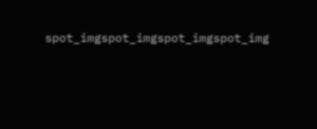spot_imgspot_imgspot_imgspot_img